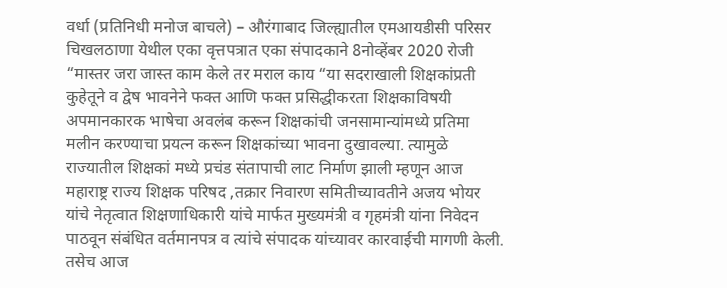वर्धा (प्रतिनिधी मनोज बाचले) – औरंगाबाद जिल्ह्यातील एमआयडीसी परिसर चिखलठाणा येथील एका वृत्तपत्रात एका संपादकाने 8नोव्हेंबर 2020 रोजी “मास्तर जरा जास्त काम केले तर मराल काय “या सदराखाली शिक्षकांप्रती कुहेतूने व द्वेष भावनेने फक्त आणि फक्त प्रसिद्धीकरता शिक्षकाविषयी अपमानकारक भाषेचा अवलंब करून शिक्षकांची जनसामान्यांमध्ये प्रतिमा मलीन करण्याचा प्रयत्न करून शिक्षकांच्या भावना दुखावल्या. त्यामुळे राज्यातील शिक्षकां मध्ये प्रचंड संतापाची लाट निर्माण झाली म्हणून आज महाराष्ट्र राज्य शिक्षक परिषद ,तक्रार निवारण समितीच्यावतीने अजय भोयर यांचे नेतृत्वात शिक्षणाधिकारी यांचे मार्फत मुख्यमंत्री व गृहमंत्री यांना निवेदन पाठवून संबंधित वर्तमानपत्र व त्यांचे संपादक यांच्यावर कारवाईची मागणी केली.
तसेच आज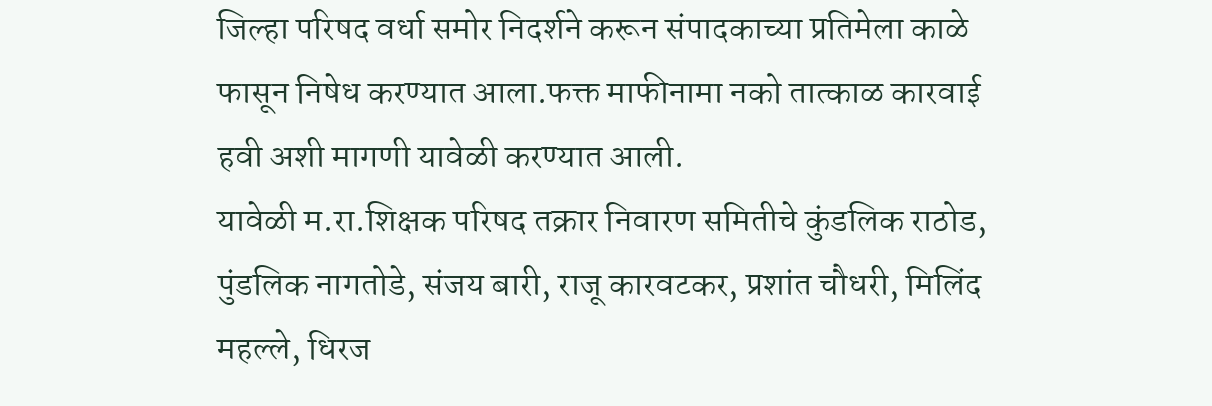जिल्हा परिषद वर्धा समोर निदर्शने करून संपादकाच्या प्रतिमेला काळे फासून निषेध करण्यात आला.फक्त माफीनामा नको तात्काळ कारवाई हवी अशी मागणी यावेळी करण्यात आली.
यावेळी म.रा.शिक्षक परिषद तक्रार निवारण समितीचे कुंडलिक राठोड, पुंडलिक नागतोडे, संजय बारी, राजू कारवटकर, प्रशांत चौधरी, मिलिंद महल्ले, धिरज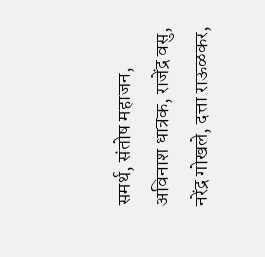समर्थ, संतोष महाजन, अविनाश धात्रक, राजेंद्र वसु, नरेंद्र गोखले, दत्ता राऊळकर,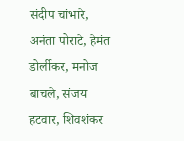संदीप चांभारे, अनंता पोराटे, हेमंत डोर्लीकर, मनोज बाचले, संजय हटवार, शिवशंकर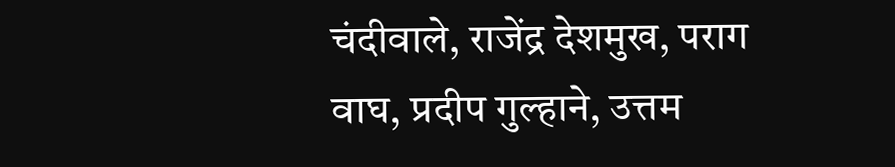चंदीवाले, राजेंद्र देशमुख, पराग वाघ, प्रदीप गुल्हाने, उत्तम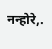नन्होरे,.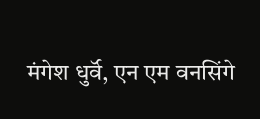मंगेश धुर्वॅ, एन एम वनसिंगे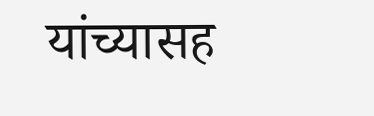यांच्यासह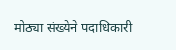मोठ्या संख्येने पदाधिकारी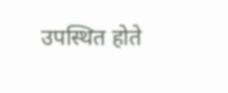उपस्थित होते